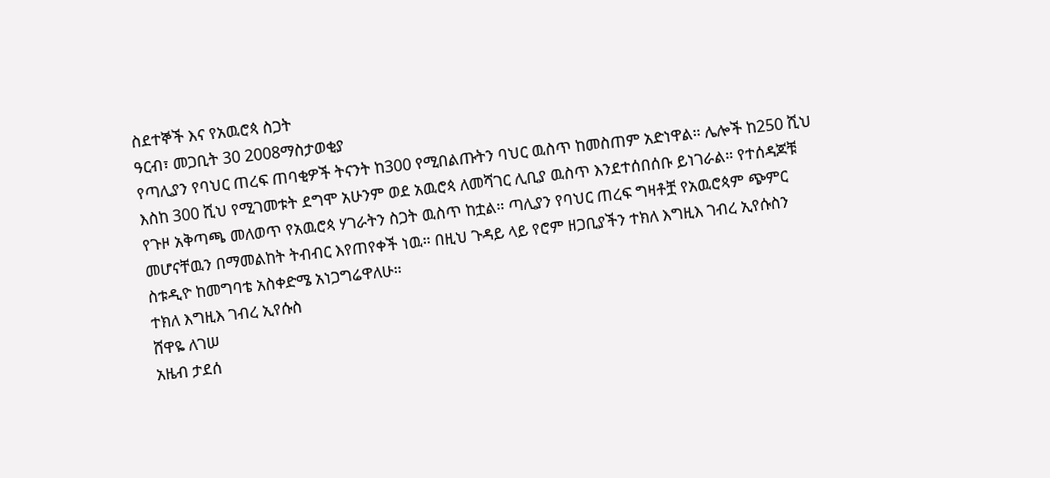ስደተኞች እና የአዉሮጳ ስጋት
ዓርብ፣ መጋቢት 30 2008ማስታወቂያ
የጣሊያን የባህር ጠረፍ ጠባቂዎች ትናንት ከ300 የሚበልጡትን ባህር ዉስጥ ከመስጠም አድነዋል። ሌሎች ከ250 ሺህ እስከ 300 ሺህ የሚገመቱት ደግሞ አሁንም ወደ አዉሮጳ ለመሻገር ሊቢያ ዉስጥ እንደተሰበሰቡ ይነገራል። የተሰዳጆቹ የጉዞ አቅጣጫ መለወጥ የአዉሮጳ ሃገራትን ስጋት ዉስጥ ከቷል። ጣሊያን የባህር ጠረፍ ግዛቶቿ የአዉሮጳም ጭምር መሆናቸዉን በማመልከት ትብብር እየጠየቀች ነዉ። በዚህ ጉዳይ ላይ የሮም ዘጋቢያችን ተክለ እግዚእ ገብረ ኢየሱስን ስቱዲዮ ከመግባቴ አስቀድሜ አነጋግሬዋለሁ።
ተክለ እግዚእ ገብረ ኢየሱስ
ሸዋዬ ለገሠ
አዜብ ታደሰ